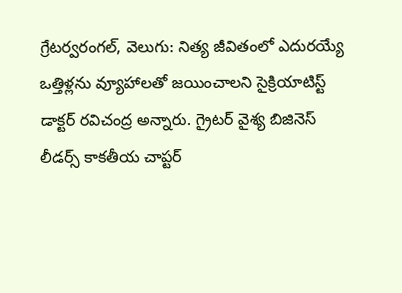గ్రేటర్వరంగల్, వెలుగు: నిత్య జీవితంలో ఎదురయ్యే ఒత్తిళ్లను వ్యూహాలతో జయించాలని సైక్రియాటిస్ట్ డాక్టర్ రవిచంద్ర అన్నారు. గ్రైటర్ వైశ్య బిజినెస్ లీడర్స్ కాకతీయ చాప్టర్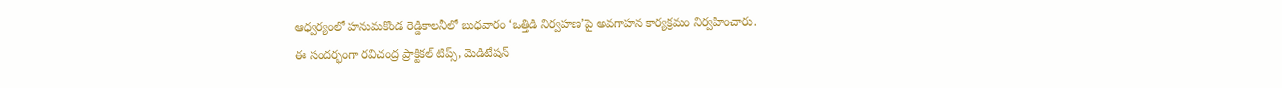ఆధ్వర్యంలో హనుమకొండ రెడ్డికాలనీలో బుధవారం ‘ఒత్తిడి నిర్వహణ’పై అవగాహన కార్యక్రమం నిర్వహించారు.
ఈ సందర్భంగా రవిచంద్ర ప్రాక్టికల్ టిప్స్, మెడిటేషన్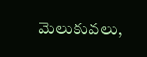మెలుకువలు,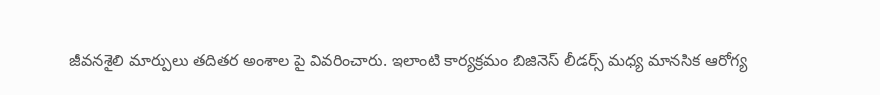జీవనశైలి మార్పులు తదితర అంశాల పై వివరించారు. ఇలాంటి కార్యక్రమం బిజినెస్ లీడర్స్ మధ్య మానసిక ఆరోగ్య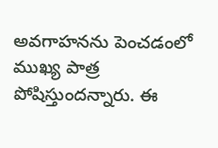అవగాహనను పెంచడంలో ముఖ్య పాత్ర పోషిస్తుందన్నారు. ఈ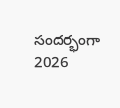సందర్భంగా 2026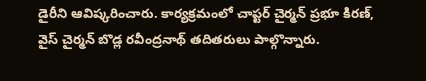డైరీని ఆవిష్కరించారు. కార్యక్రమంలో చాప్టర్ చైర్మన్ ప్రభూ కిరణ్, వైస్ చైర్మన్ బొడ్ల రవీంద్రనాథ్ తదితరులు పాల్గొన్నారు.